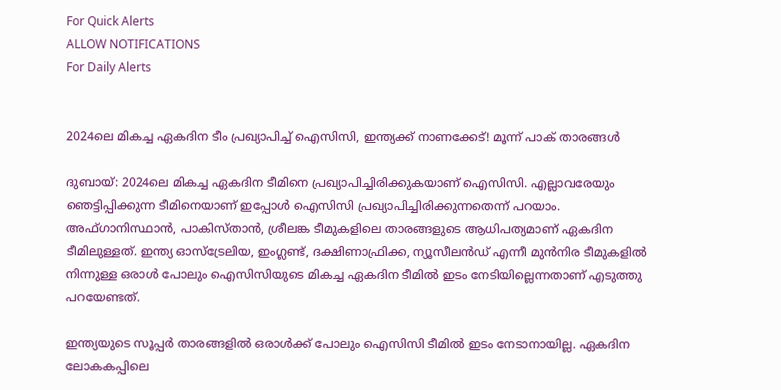For Quick Alerts
ALLOW NOTIFICATIONS
For Daily Alerts


2024ലെ മികച്ച ഏകദിന ടീം പ്രഖ്യാപിച്ച് ഐസിസി, ഇന്ത്യക്ക് നാണക്കേട്! മൂന്ന് പാക് താരങ്ങള്‍

ദുബായ്: 2024ലെ മികച്ച ഏകദിന ടീമിനെ പ്രഖ്യാപിച്ചിരിക്കുകയാണ് ഐസിസി. എല്ലാവരേയും ഞെട്ടിപ്പിക്കുന്ന ടീമിനെയാണ് ഇപ്പോള്‍ ഐസിസി പ്രഖ്യാപിച്ചിരിക്കുന്നതെന്ന് പറയാം. അഫ്ഗാനിസ്ഥാന്‍, പാകിസ്താന്‍, ശ്രീലങ്ക ടീമുകളിലെ താരങ്ങളുടെ ആധിപത്യമാണ് ഏകദിന ടീമിലുള്ളത്. ഇന്ത്യ ഓസ്‌ട്രേലിയ, ഇംഗ്ലണ്ട്, ദക്ഷിണാഫ്രിക്ക, ന്യൂസീലന്‍ഡ് എന്നീ മുന്‍നിര ടീമുകളില്‍ നിന്നുള്ള ഒരാള്‍ പോലും ഐസിസിയുടെ മികച്ച ഏകദിന ടീമില്‍ ഇടം നേടിയില്ലെന്നതാണ് എടുത്തു പറയേണ്ടത്.

ഇന്ത്യയുടെ സൂപ്പര്‍ താരങ്ങളില്‍ ഒരാള്‍ക്ക് പോലും ഐസിസി ടീമില്‍ ഇടം നേടാനായില്ല. ഏകദിന ലോകകപ്പിലെ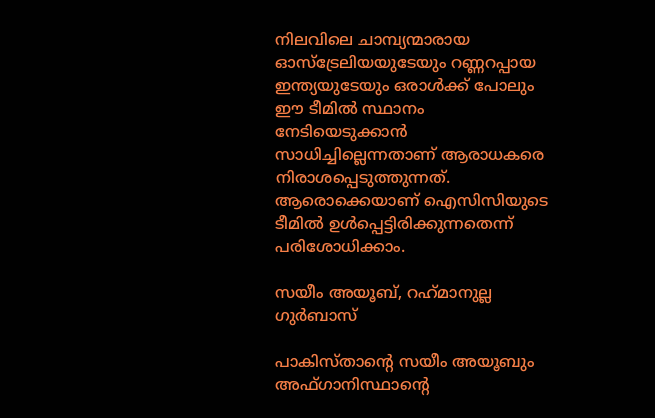നിലവിലെ ചാമ്പ്യന്മാരായ ഓസ്‌ട്രേലിയയുടേയും റണ്ണറപ്പായ ഇന്ത്യയുടേയും ഒരാള്‍ക്ക് പോലും ഈ ടീമില്‍ സ്ഥാനം നേടിയെടുക്കാന്‍ സാധിച്ചില്ലെന്നതാണ് ആരാധകരെ നിരാശപ്പെടുത്തുന്നത്. ആരൊക്കെയാണ് ഐസിസിയുടെ ടീമില്‍ ഉള്‍പ്പെട്ടിരിക്കുന്നതെന്ന് പരിശോധിക്കാം.

സയീം അയൂബ്, റഹ്‌മാനുല്ല ഗുര്‍ബാസ്

പാകിസ്താന്റെ സയീം അയൂബും അഫ്ഗാനിസ്ഥാന്റെ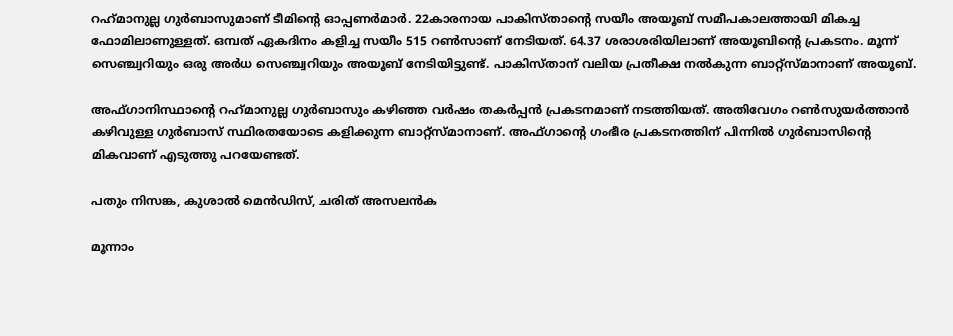റഹ്‌മാനുല്ല ഗുര്‍ബാസുമാണ് ടീമിന്റെ ഓപ്പണര്‍മാര്‍. 22കാരനായ പാകിസ്താന്റെ സയീം അയൂബ് സമീപകാലത്തായി മികച്ച ഫോമിലാണുള്ളത്. ഒമ്പത് ഏകദിനം കളിച്ച സയീം 515 റണ്‍സാണ് നേടിയത്. 64.37 ശരാശരിയിലാണ് അയൂബിന്റെ പ്രകടനം. മൂന്ന് സെഞ്ച്വറിയും ഒരു അര്‍ധ സെഞ്ച്വറിയും അയൂബ് നേടിയിട്ടുണ്ട്. പാകിസ്താന് വലിയ പ്രതീക്ഷ നല്‍കുന്ന ബാറ്റ്‌സ്മാനാണ് അയൂബ്.

അഫ്ഗാനിസ്ഥാന്റെ റഹ്‌മാനുല്ല ഗുര്‍ബാസും കഴിഞ്ഞ വര്‍ഷം തകര്‍പ്പന്‍ പ്രകടനമാണ് നടത്തിയത്. അതിവേഗം റണ്‍സുയര്‍ത്താന്‍ കഴിവുള്ള ഗുര്‍ബാസ് സ്ഥിരതയോടെ കളിക്കുന്ന ബാറ്റ്‌സ്മാനാണ്. അഫ്ഗാന്റെ ഗംഭീര പ്രകടനത്തിന് പിന്നില്‍ ഗുര്‍ബാസിന്റെ മികവാണ് എടുത്തു പറയേണ്ടത്.

പതും നിസങ്ക, കുശാല്‍ മെന്‍ഡിസ്, ചരിത് അസലന്‍ക

മൂന്നാം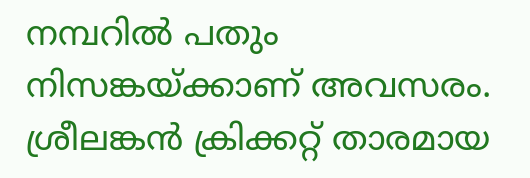നമ്പറില്‍ പതും നിസങ്കയ്ക്കാണ് അവസരം. ശ്രീലങ്കന്‍ ക്രിക്കറ്റ് താരമായ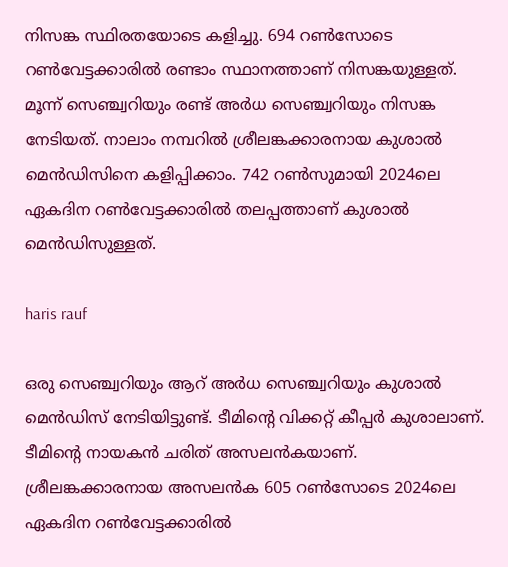നിസങ്ക സ്ഥിരതയോടെ കളിച്ചു. 694 റണ്‍സോടെ റണ്‍വേട്ടക്കാരില്‍ രണ്ടാം സ്ഥാനത്താണ് നിസങ്കയുള്ളത്. മൂന്ന് സെഞ്ച്വറിയും രണ്ട് അര്‍ധ സെഞ്ച്വറിയും നിസങ്ക നേടിയത്. നാലാം നമ്പറില്‍ ശ്രീലങ്കക്കാരനായ കുശാല്‍ മെന്‍ഡിസിനെ കളിപ്പിക്കാം. 742 റണ്‍സുമായി 2024ലെ ഏകദിന റണ്‍വേട്ടക്കാരില്‍ തലപ്പത്താണ് കുശാല്‍ മെന്‍ഡിസുള്ളത്.

haris rauf

ഒരു സെഞ്ച്വറിയും ആറ് അര്‍ധ സെഞ്ച്വറിയും കുശാല്‍ മെന്‍ഡിസ് നേടിയിട്ടുണ്ട്. ടീമിന്റെ വിക്കറ്റ് കീപ്പര്‍ കുശാലാണ്. ടീമിന്റെ നായകന്‍ ചരിത് അസലന്‍കയാണ്. ശ്രീലങ്കക്കാരനായ അസലന്‍ക 605 റണ്‍സോടെ 2024ലെ ഏകദിന റണ്‍വേട്ടക്കാരില്‍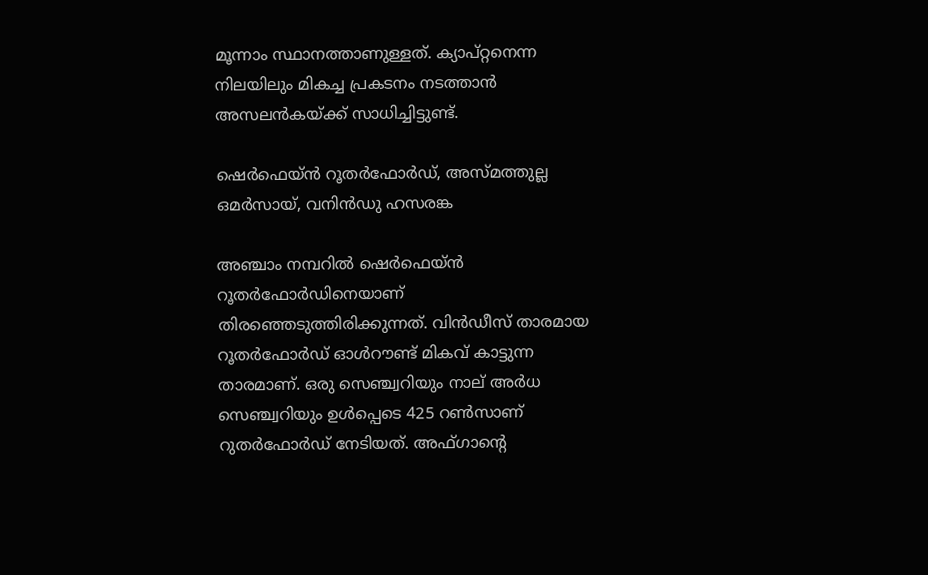മൂന്നാം സ്ഥാനത്താണുള്ളത്. ക്യാപ്റ്റനെന്ന നിലയിലും മികച്ച പ്രകടനം നടത്താന്‍ അസലന്‍കയ്ക്ക് സാധിച്ചിട്ടുണ്ട്.

ഷെര്‍ഫെയ്ന്‍ റൂതര്‍ഫോര്‍ഡ്, അസ്മത്തുല്ല ഒമര്‍സായ്, വനിന്‍ഡു ഹസരങ്ക

അഞ്ചാം നമ്പറില്‍ ഷെര്‍ഫെയ്ന്‍ റൂതര്‍ഫോര്‍ഡിനെയാണ് തിരഞ്ഞെടുത്തിരിക്കുന്നത്. വിന്‍ഡീസ് താരമായ റൂതര്‍ഫോര്‍ഡ് ഓള്‍റൗണ്ട് മികവ് കാട്ടുന്ന താരമാണ്. ഒരു സെഞ്ച്വറിയും നാല് അര്‍ധ സെഞ്ച്വറിയും ഉള്‍പ്പെടെ 425 റണ്‍സാണ് റുതര്‍ഫോര്‍ഡ് നേടിയത്. അഫ്ഗാന്റെ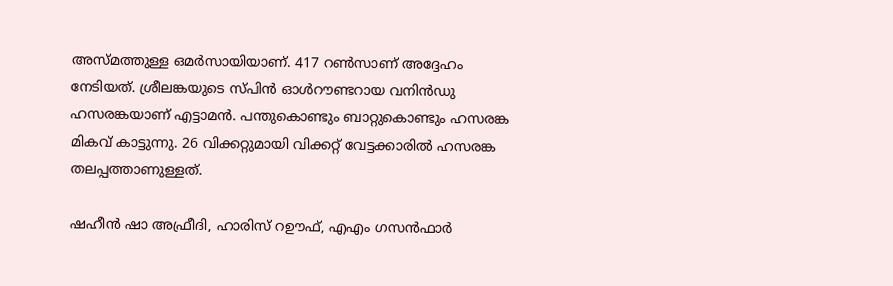അസ്മത്തുള്ള ഒമര്‍സായിയാണ്. 417 റണ്‍സാണ് അദ്ദേഹം നേടിയത്. ശ്രീലങ്കയുടെ സ്പിന്‍ ഓള്‍റൗണ്ടറായ വനിന്‍ഡു ഹസരങ്കയാണ് എട്ടാമന്‍. പന്തുകൊണ്ടും ബാറ്റുകൊണ്ടും ഹസരങ്ക മികവ് കാട്ടുന്നു. 26 വിക്കറ്റുമായി വിക്കറ്റ് വേട്ടക്കാരില്‍ ഹസരങ്ക തലപ്പത്താണുള്ളത്.

ഷഹീന്‍ ഷാ അഫ്രീദി, ഹാരിസ് റഊഫ്, എഎം ഗസന്‍ഫാര്‍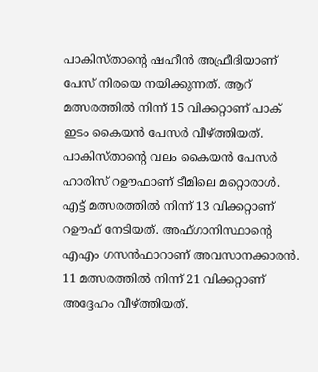പാകിസ്താന്റെ ഷഹീന്‍ അഫ്രീദിയാണ് പേസ് നിരയെ നയിക്കുന്നത്. ആറ് മത്സരത്തില്‍ നിന്ന് 15 വിക്കറ്റാണ് പാക് ഇടം കൈയന്‍ പേസര്‍ വീഴ്ത്തിയത്. പാകിസ്താന്റെ വലം കൈയന്‍ പേസര്‍ ഹാരിസ് റഊഫാണ് ടീമിലെ മറ്റൊരാള്‍. എട്ട് മത്സരത്തില്‍ നിന്ന് 13 വിക്കറ്റാണ് റഊഫ് നേടിയത്. അഫ്ഗാനിസ്ഥാന്റെ എഎം ഗസന്‍ഫാറാണ് അവസാനക്കാരന്‍. 11 മത്സരത്തില്‍ നിന്ന് 21 വിക്കറ്റാണ് അദ്ദേഹം വീഴ്ത്തിയത്.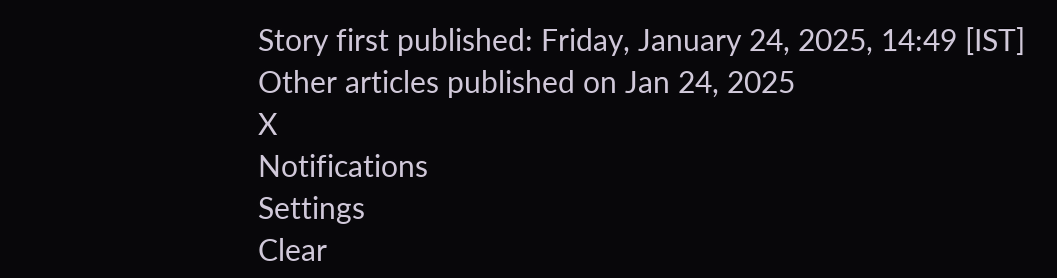Story first published: Friday, January 24, 2025, 14:49 [IST]
Other articles published on Jan 24, 2025
X
Notifications
Settings
Clear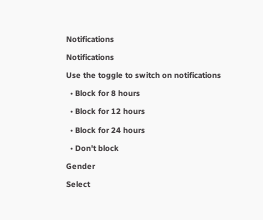Notifications
Notifications
Use the toggle to switch on notifications
  • Block for 8 hours
  • Block for 12 hours
  • Block for 24 hours
  • Don't block
Gender
Select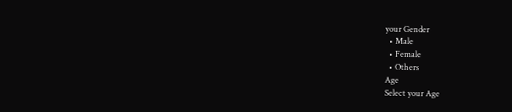your Gender
  • Male
  • Female
  • Others
Age
Select your Age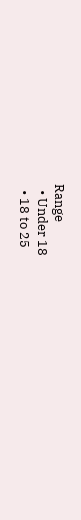Range
  • Under 18
  • 18 to 25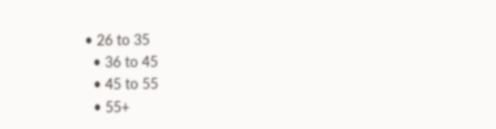• 26 to 35
  • 36 to 45
  • 45 to 55
  • 55+